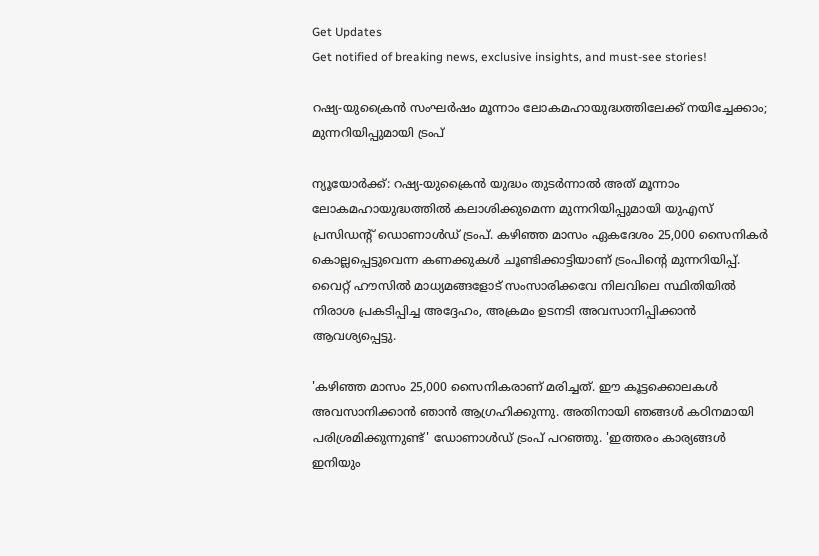Get Updates
Get notified of breaking news, exclusive insights, and must-see stories!

റഷ്യ-യുക്രൈൻ സംഘർഷം മൂന്നാം ലോകമഹായുദ്ധത്തിലേക്ക് നയിച്ചേക്കാം; മുന്നറിയിപ്പുമായി ട്രംപ്

ന്യൂയോർക്ക്: റഷ്യ-യുക്രൈൻ യുദ്ധം തുടർന്നാൽ അത് മൂന്നാം ലോകമഹായുദ്ധത്തിൽ കലാശിക്കുമെന്ന മുന്നറിയിപ്പുമായി യുഎസ് പ്രസിഡന്റ് ഡൊണാൾഡ് ട്രംപ്. കഴിഞ്ഞ മാസം ഏകദേശം 25,000 സൈനികർ കൊല്ലപ്പെട്ടുവെന്ന കണക്കുകൾ ചൂണ്ടിക്കാട്ടിയാണ് ട്രംപിന്റെ മുന്നറിയിപ്പ്. വൈറ്റ് ഹൗസിൽ മാധ്യമങ്ങളോട് സംസാരിക്കവേ നിലവിലെ സ്ഥിതിയിൽ നിരാശ പ്രകടിപ്പിച്ച അദ്ദേഹം, അക്രമം ഉടനടി അവസാനിപ്പിക്കാൻ ആവശ്യപ്പെട്ടു.

'കഴിഞ്ഞ മാസം 25,000 സൈനികരാണ് മരിച്ചത്. ഈ കൂട്ടക്കൊലകൾ അവസാനിക്കാൻ ഞാൻ ആഗ്രഹിക്കുന്നു. അതിനായി ഞങ്ങൾ കഠിനമായി പരിശ്രമിക്കുന്നുണ്ട്' ഡോണാൾഡ്‌ ട്രംപ് പറഞ്ഞു. 'ഇത്തരം കാര്യങ്ങൾ ഇനിയും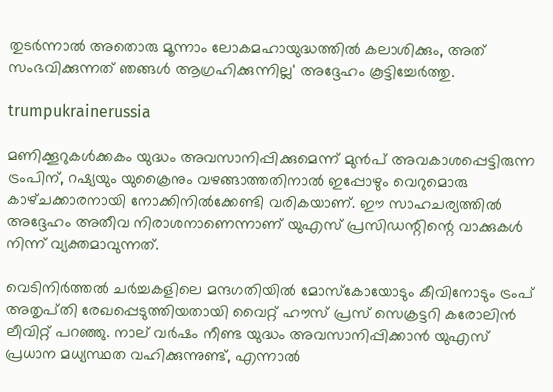തുടർന്നാൽ അതൊരു മൂന്നാം ലോകമഹായുദ്ധത്തിൽ കലാശിക്കും, അത് സംഭവിക്കുന്നത് ഞങ്ങൾ ആഗ്രഹിക്കുന്നില്ല' അദ്ദേഹം കൂട്ടിച്ചേർത്തു.

trumpukrainerussia

മണിക്കൂറുകൾക്കകം യുദ്ധം അവസാനിപ്പിക്കുമെന്ന് മുൻപ് അവകാശപ്പെട്ടിരുന്ന ട്രംപിന്, റഷ്യയും യുക്രൈനും വഴങ്ങാത്തതിനാൽ ഇപ്പോഴും വെറുമൊരു കാഴ്‌ചക്കാരനായി നോക്കിനിൽക്കേണ്ടി വരികയാണ്. ഈ സാഹചര്യത്തിൽ അദ്ദേഹം അതീവ നിരാശനാണെന്നാണ് യുഎസ് പ്രസിഡന്റിന്റെ വാക്കുകൾ നിന്ന് വ്യക്തമാവുന്നത്.

വെടിനിർത്തൽ ചർച്ചകളിലെ മന്ദഗതിയിൽ മോസ്കോയോടും കീവിനോടും ട്രംപ് അതൃപ്‌തി രേഖപ്പെടുത്തിയതായി വൈറ്റ് ഹൗസ് പ്രസ് സെക്രട്ടറി കരോലിൻ ലീവിറ്റ് പറഞ്ഞു. നാല് വർഷം നീണ്ട യുദ്ധം അവസാനിപ്പിക്കാൻ യുഎസ് പ്രധാന മധ്യസ്ഥത വഹിക്കുന്നുണ്ട്, എന്നാൽ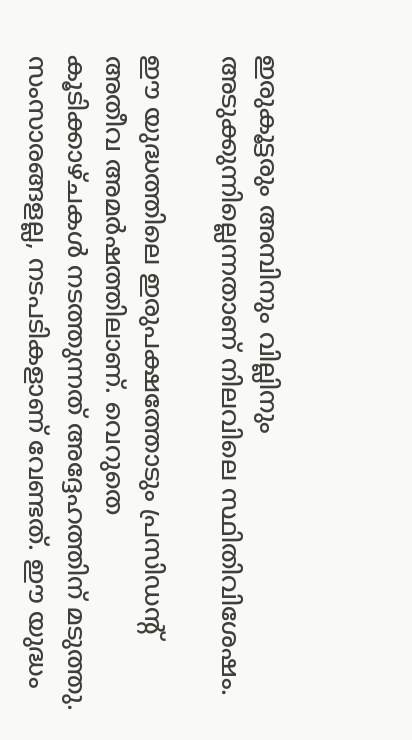ഇരുകൂട്ടരും അമ്പിനും വില്ലിനും അടുക്കുന്നില്ലെന്നതാണ് നിലവിലെ സ്ഥിതിവിശേഷം.

ഈ യുദ്ധത്തിലെ ഇരുപക്ഷത്തോടും പ്രസിഡന്റ് അതീവ അമർഷത്തിലാണ്. വെറുതെ കൂടിക്കാഴ്‌ചകൾ നടത്തുന്നത് അദ്ദേഹത്തിന് മടുത്തു. സംസാരങ്ങളല്ല, നടപടികളാണ് വേണ്ടത്. ഈ യുദ്ധം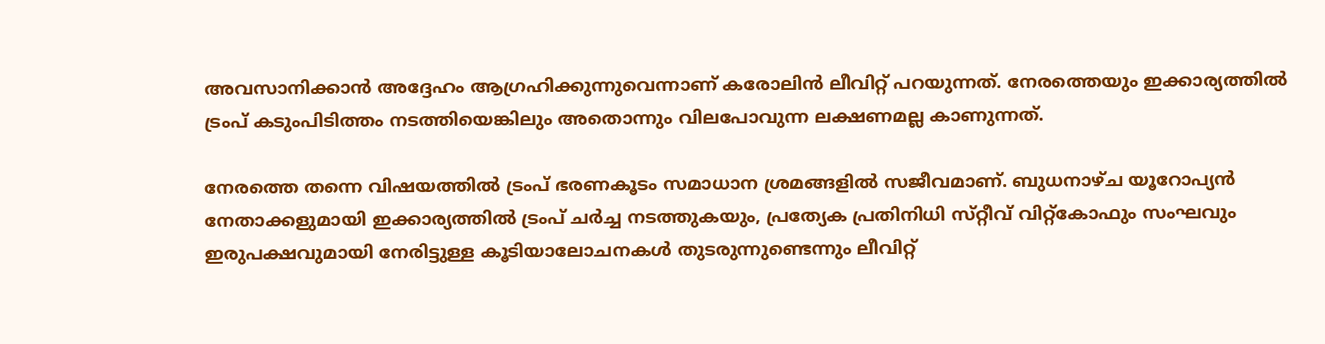അവസാനിക്കാൻ അദ്ദേഹം ആഗ്രഹിക്കുന്നുവെന്നാണ് കരോലിൻ ലീവിറ്റ് പറയുന്നത്. നേരത്തെയും ഇക്കാര്യത്തിൽ ട്രംപ് കടുംപിടിത്തം നടത്തിയെങ്കിലും അതൊന്നും വിലപോവുന്ന ലക്ഷണമല്ല കാണുന്നത്.

നേരത്തെ തന്നെ വിഷയത്തിൽ ട്രംപ് ഭരണകൂടം സമാധാന ശ്രമങ്ങളിൽ സജീവമാണ്. ബുധനാഴ്‌ച യൂറോപ്യൻ നേതാക്കളുമായി ഇക്കാര്യത്തിൽ ട്രംപ് ചർച്ച നടത്തുകയും, പ്രത്യേക പ്രതിനിധി സ്‌റ്റീവ് വിറ്റ്‌കോഫും സംഘവും ഇരുപക്ഷവുമായി നേരിട്ടുള്ള കൂടിയാലോചനകൾ തുടരുന്നുണ്ടെന്നും ലീവിറ്റ്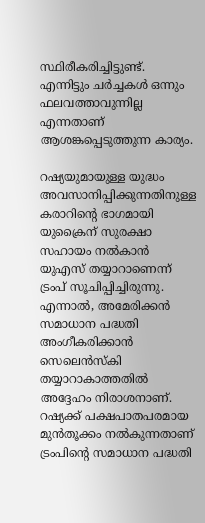സ്ഥിരീകരിച്ചിട്ടുണ്ട്. എന്നിട്ടും ചർച്ചകൾ ഒന്നും ഫലവത്താവുന്നില്ല എന്നതാണ് ആശങ്കപ്പെടുത്തുന്ന കാര്യം.

റഷ്യയുമായുള്ള യുദ്ധം അവസാനിപ്പിക്കുന്നതിനുള്ള കരാറിന്റെ ഭാഗമായി യുക്രൈന് സുരക്ഷാ സഹായം നൽകാൻ യുഎസ് തയ്യാറാണെന്ന് ട്രംപ് സൂചിപ്പിച്ചിരുന്നു. എന്നാൽ, അമേരിക്കൻ സമാധാന പദ്ധതി അംഗീകരിക്കാൻ സെലെൻസ്‌കി തയ്യാറാകാത്തതിൽ അദ്ദേഹം നിരാശനാണ്. റഷ്യക്ക് പക്ഷപാതപരമായ മുൻ‌തൂക്കം നൽകുന്നതാണ് ട്രംപിന്റെ സമാധാന പദ്ധതി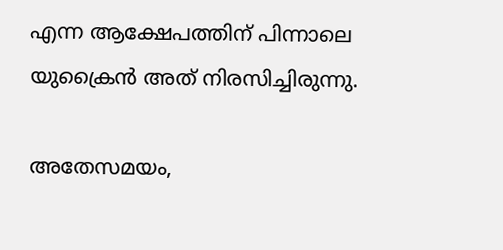എന്ന ആക്ഷേപത്തിന് പിന്നാലെ യുക്രൈൻ അത് നിരസിച്ചിരുന്നു.

അതേസമയം,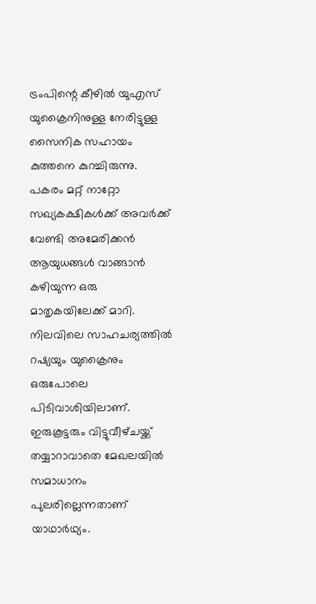ട്രംപിന്റെ കീഴിൽ യുഎസ് യുക്രൈനിനുള്ള നേരിട്ടുള്ള സൈനിക സഹായം കുത്തനെ കുറച്ചിരുന്നു. പകരം മറ്റ് നാറ്റോ സഖ്യകക്ഷികൾക്ക് അവർക്ക് വേണ്ടി അമേരിക്കൻ ആയുധങ്ങൾ വാങ്ങാൻ കഴിയുന്ന ഒരു മാതൃകയിലേക്ക് മാറി. നിലവിലെ സാഹചര്യത്തിൽ റഷ്യയും യുക്രൈനും ഒരുപോലെ പിടിവാശിയിലാണ്. ഇരുകൂട്ടരും വിട്ടുവീഴ്‌ചയ്ക്ക് തയ്യാറാവാതെ മേഖലയിൽ സമാധാനം പുലരില്ലെന്നതാണ് യാഥാർഥ്യം.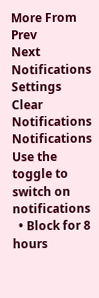More From
Prev
Next
Notifications
Settings
Clear Notifications
Notifications
Use the toggle to switch on notifications
  • Block for 8 hours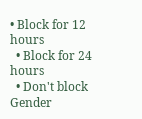• Block for 12 hours
  • Block for 24 hours
  • Don't block
Gender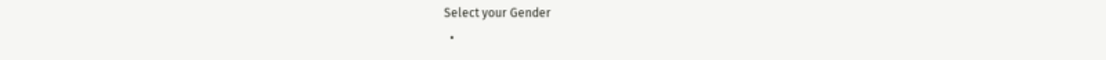Select your Gender
  •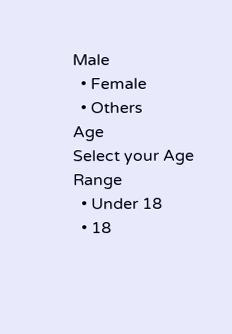Male
  • Female
  • Others
Age
Select your Age Range
  • Under 18
  • 18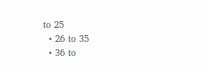to 25
  • 26 to 35
  • 36 to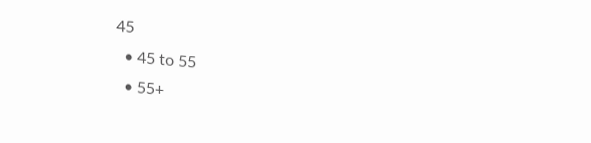45
  • 45 to 55
  • 55+